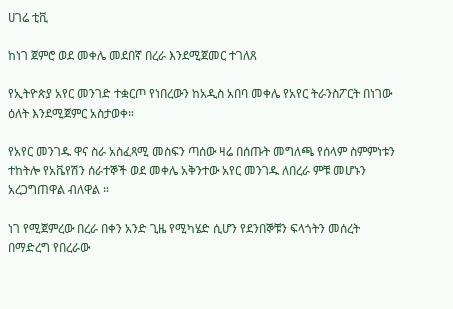ሀገሬ ቲቪ

ከነገ ጀምሮ ወደ መቀሌ መደበኛ በረራ እንደሚጀመር ተገለጸ

የኢትዮጵያ አየር መንገድ ተቋርጦ የነበረውን ከአዲስ አበባ መቀሌ የአየር ትራንስፖርት በነገው ዕለት እንደሚጀምር አስታወቀ።

የአየር መንገዱ ዋና ስራ አስፈጻሚ መስፍን ጣሰው ዛሬ በሰጡት መግለጫ የሰላም ስምምነቱን ተከትሎ የአቬየሽን ሰራተኞች ወደ መቀሌ አቅንተው አየር መንገዱ ለበረራ ምቹ መሆኑን አረጋግጠዋል ብለዋል ።

ነገ የሚጀምረው በረራ በቀን አንድ ጊዜ የሚካሄድ ሲሆን የደንበኞቹን ፍላጎትን መሰረት በማድረግ የበረራው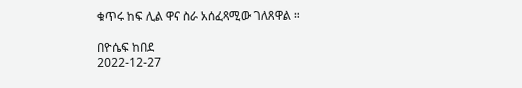ቁጥሩ ከፍ ሊል ዋና ስራ አሰፈጻሚው ገለጸዋል ።

በዮሴፍ ከበደ
2022-12-27